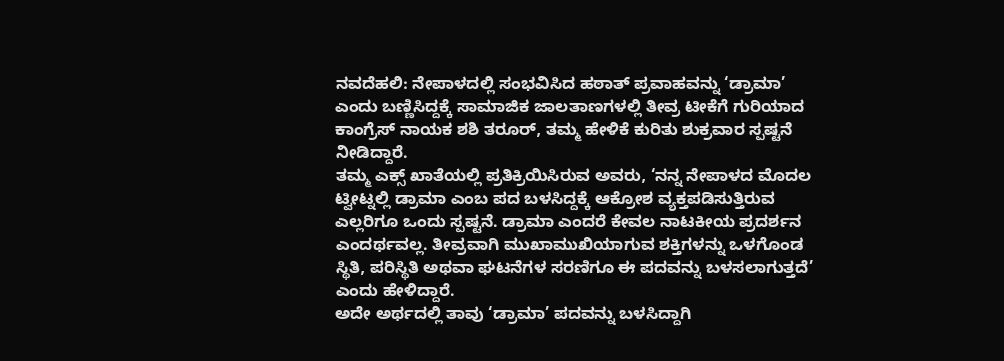ನವದೆಹಲಿ: ನೇಪಾಳದಲ್ಲಿ ಸಂಭವಿಸಿದ ಹಠಾತ್ ಪ್ರವಾಹವನ್ನು ‘ಡ್ರಾಮಾ’ ಎಂದು ಬಣ್ಣಿಸಿದ್ದಕ್ಕೆ ಸಾಮಾಜಿಕ ಜಾಲತಾಣಗಳಲ್ಲಿ ತೀವ್ರ ಟೀಕೆಗೆ ಗುರಿಯಾದ ಕಾಂಗ್ರೆಸ್ ನಾಯಕ ಶಶಿ ತರೂರ್, ತಮ್ಮ ಹೇಳಿಕೆ ಕುರಿತು ಶುಕ್ರವಾರ ಸ್ಪಷ್ಟನೆ ನೀಡಿದ್ದಾರೆ.
ತಮ್ಮ ಎಕ್ಸ್ ಖಾತೆಯಲ್ಲಿ ಪ್ರತಿಕ್ರಿಯಿಸಿರುವ ಅವರು, ‘ನನ್ನ ನೇಪಾಳದ ಮೊದಲ ಟ್ವೀಟ್ನಲ್ಲಿ ಡ್ರಾಮಾ ಎಂಬ ಪದ ಬಳಸಿದ್ದಕ್ಕೆ ಆಕ್ರೋಶ ವ್ಯಕ್ತಪಡಿಸುತ್ತಿರುವ ಎಲ್ಲರಿಗೂ ಒಂದು ಸ್ಪಷ್ಟನೆ. ಡ್ರಾಮಾ ಎಂದರೆ ಕೇವಲ ನಾಟಕೀಯ ಪ್ರದರ್ಶನ ಎಂದರ್ಥವಲ್ಲ. ತೀವ್ರವಾಗಿ ಮುಖಾಮುಖಿಯಾಗುವ ಶಕ್ತಿಗಳನ್ನು ಒಳಗೊಂಡ ಸ್ಥಿತಿ, ಪರಿಸ್ಥಿತಿ ಅಥವಾ ಘಟನೆಗಳ ಸರಣಿಗೂ ಈ ಪದವನ್ನು ಬಳಸಲಾಗುತ್ತದೆ’ ಎಂದು ಹೇಳಿದ್ದಾರೆ.
ಅದೇ ಅರ್ಥದಲ್ಲಿ ತಾವು ‘ಡ್ರಾಮಾ’ ಪದವನ್ನು ಬಳಸಿದ್ದಾಗಿ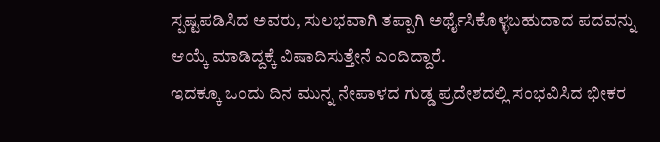ಸ್ಪಷ್ಟಪಡಿಸಿದ ಅವರು, ಸುಲಭವಾಗಿ ತಪ್ಪಾಗಿ ಅರ್ಥೈಸಿಕೊಳ್ಳಬಹುದಾದ ಪದವನ್ನು ಆಯ್ಕೆ ಮಾಡಿದ್ದಕ್ಕೆ ವಿಷಾದಿಸುತ್ತೇನೆ ಎಂದಿದ್ದಾರೆ.
ಇದಕ್ಕೂ ಒಂದು ದಿನ ಮುನ್ನ ನೇಪಾಳದ ಗುಡ್ಡ ಪ್ರದೇಶದಲ್ಲಿ ಸಂಭವಿಸಿದ ಭೀಕರ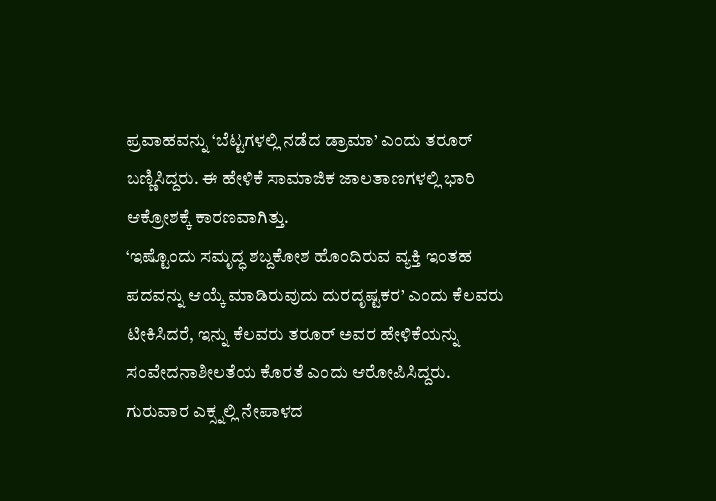ಪ್ರವಾಹವನ್ನು ‘ಬೆಟ್ಟಗಳಲ್ಲಿ ನಡೆದ ಡ್ರಾಮಾ’ ಎಂದು ತರೂರ್ ಬಣ್ಣಿಸಿದ್ದರು. ಈ ಹೇಳಿಕೆ ಸಾಮಾಜಿಕ ಜಾಲತಾಣಗಳಲ್ಲಿ ಭಾರಿ ಆಕ್ರೋಶಕ್ಕೆ ಕಾರಣವಾಗಿತ್ತು.
‘ಇಷ್ಟೊಂದು ಸಮೃದ್ಧ ಶಬ್ದಕೋಶ ಹೊಂದಿರುವ ವ್ಯಕ್ತಿ ಇಂತಹ ಪದವನ್ನು ಆಯ್ಕೆ ಮಾಡಿರುವುದು ದುರದೃಷ್ಟಕರ’ ಎಂದು ಕೆಲವರು ಟೀಕಿಸಿದರೆ, ಇನ್ನು ಕೆಲವರು ತರೂರ್ ಅವರ ಹೇಳಿಕೆಯನ್ನು ಸಂವೇದನಾಶೀಲತೆಯ ಕೊರತೆ ಎಂದು ಆರೋಪಿಸಿದ್ದರು.
ಗುರುವಾರ ಎಕ್ಸ್ನಲ್ಲಿ ನೇಪಾಳದ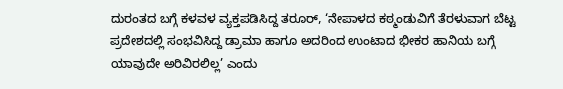ದುರಂತದ ಬಗ್ಗೆ ಕಳವಳ ವ್ಯಕ್ತಪಡಿಸಿದ್ದ ತರೂರ್, ‘ನೇಪಾಳದ ಕಠ್ಮಂಡುವಿಗೆ ತೆರಳುವಾಗ ಬೆಟ್ಟ ಪ್ರದೇಶದಲ್ಲಿ ಸಂಭವಿಸಿದ್ದ ಡ್ರಾಮಾ ಹಾಗೂ ಅದರಿಂದ ಉಂಟಾದ ಭೀಕರ ಹಾನಿಯ ಬಗ್ಗೆ ಯಾವುದೇ ಅರಿವಿರಲಿಲ್ಲ’ ಎಂದು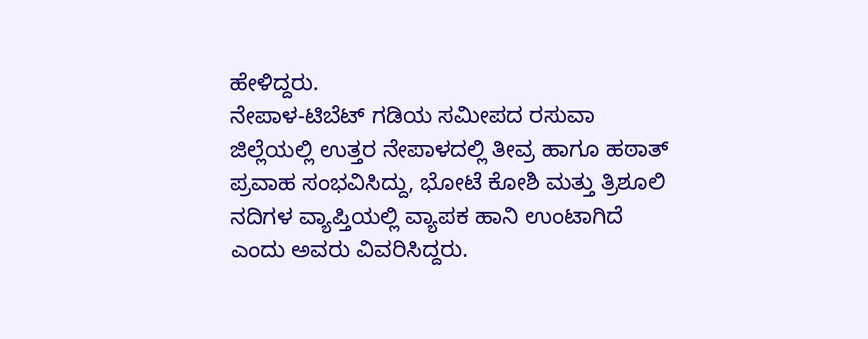ಹೇಳಿದ್ದರು.
ನೇಪಾಳ-ಟಿಬೆಟ್ ಗಡಿಯ ಸಮೀಪದ ರಸುವಾ ಜಿಲ್ಲೆಯಲ್ಲಿ ಉತ್ತರ ನೇಪಾಳದಲ್ಲಿ ತೀವ್ರ ಹಾಗೂ ಹಠಾತ್ ಪ್ರವಾಹ ಸಂಭವಿಸಿದ್ದು, ಭೋಟೆ ಕೋಶಿ ಮತ್ತು ತ್ರಿಶೂಲಿ ನದಿಗಳ ವ್ಯಾಪ್ತಿಯಲ್ಲಿ ವ್ಯಾಪಕ ಹಾನಿ ಉಂಟಾಗಿದೆ ಎಂದು ಅವರು ವಿವರಿಸಿದ್ದರು.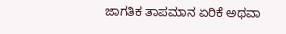ಜಾಗತಿಕ ತಾಪಮಾನ ಏರಿಕೆ ಅಥವಾ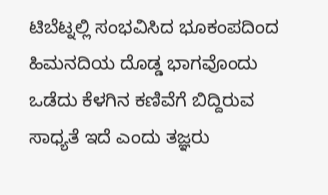ಟಿಬೆಟ್ನಲ್ಲಿ ಸಂಭವಿಸಿದ ಭೂಕಂಪದಿಂದ ಹಿಮನದಿಯ ದೊಡ್ಡ ಭಾಗವೊಂದು ಒಡೆದು ಕೆಳಗಿನ ಕಣಿವೆಗೆ ಬಿದ್ದಿರುವ ಸಾಧ್ಯತೆ ಇದೆ ಎಂದು ತಜ್ಞರು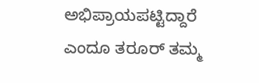ಅಭಿಪ್ರಾಯಪಟ್ಟಿದ್ದಾರೆ ಎಂದೂ ತರೂರ್ ತಮ್ಮ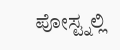ಪೋಸ್ಟ್ನಲ್ಲಿ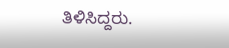ತಿಳಿಸಿದ್ದರು.